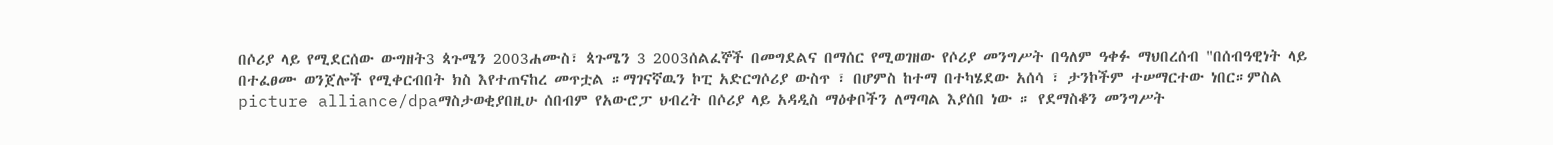በሶሪያ ላይ የሚደርሰው ውግዘት3 ጳጉሜን 2003ሐሙስ፣ ጳጉሜን 3 2003ሰልፈኞች በመግደልና በማሰር የሚወገዘው የሶሪያ መንግሥት በዓለም ዓቀፉ ማህበረሰብ "በሰብዓዊነት ላይ በተፈፀሙ ወንጀሎች የሚቀርብበት ክስ እየተጠናከረ መጥቷል ።ማገናኛዉን ኮፒ አድርግሶሪያ ውስጥ ፣ በሆምስ ከተማ በተካሄደው አሰሳ ፣ ታንኮችም ተሠማርተው ነበር።ምስል picture alliance/dpaማስታወቂያበዚሁ ሰበብም የአውሮፓ ህብረት በሶሪያ ላይ አዳዲስ ማዕቀቦችን ለማጣል እያሰበ ነው ። የደማስቆን መንግሥት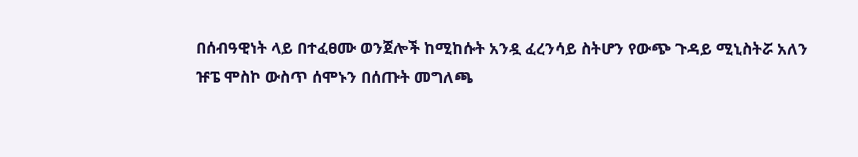በሰብዓዊነት ላይ በተፈፀሙ ወንጀሎች ከሚከሱት አንዷ ፈረንሳይ ስትሆን የውጭ ጉዳይ ሚኒስትሯ አለን ዡፔ ሞስኮ ውስጥ ሰሞኑን በሰጡት መግለጫ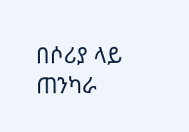በሶሪያ ላይ ጠንካራ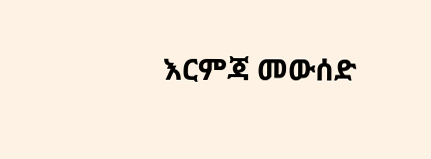እርምጃ መውሰድ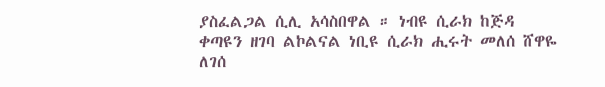ያስፈልጋል ሲሊ አሳስበዋል ። ነብዩ ሲራክ ከጅዳ ቀጣዩን ዘገባ ልኮልናል ነቢዩ ሲራክ ሒሩት መለሰ ሸዋዬ ለገሰ